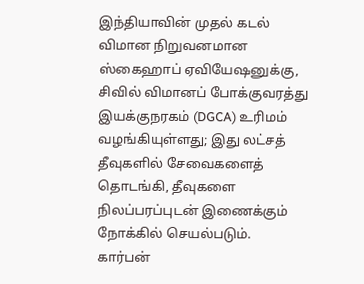இந்தியாவின் முதல் கடல் விமான நிறுவனமான ஸ்கைஹாப் ஏவியேஷனுக்கு, சிவில் விமானப் போக்குவரத்து இயக்குநரகம் (DGCA) உரிமம் வழங்கியுள்ளது; இது லட்சத் தீவுகளில் சேவைகளைத் தொடங்கி, தீவுகளை நிலப்பரப்புடன் இணைக்கும் நோக்கில் செயல்படும்.
கார்பன்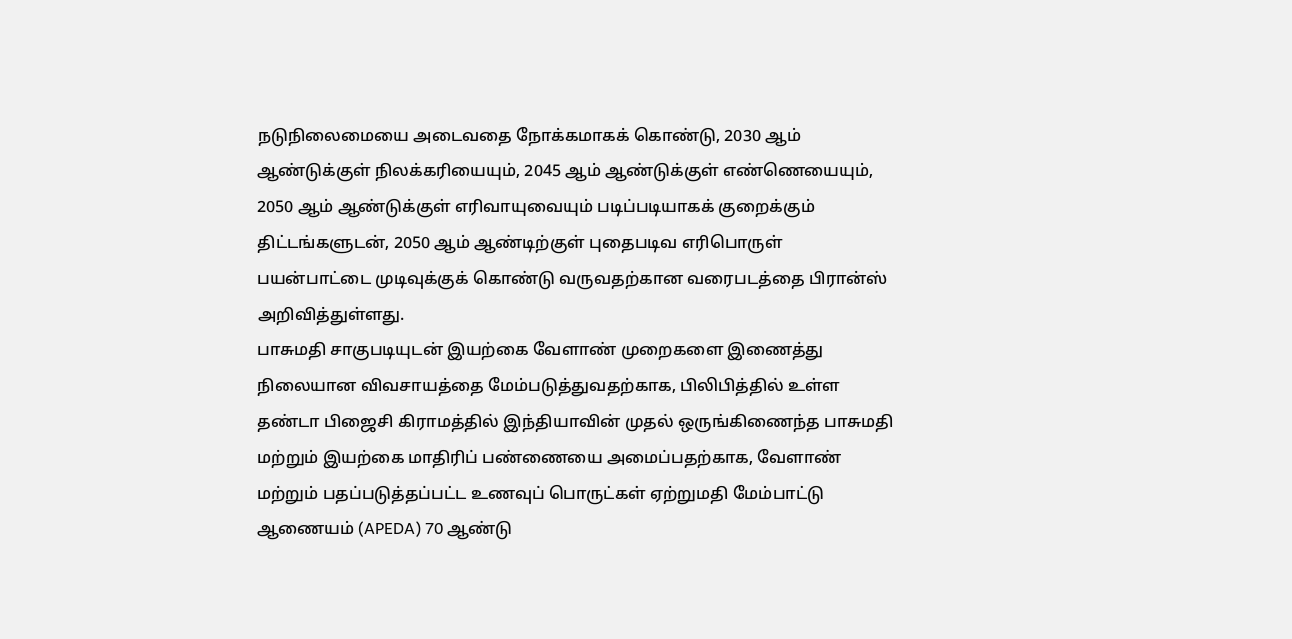நடுநிலைமையை அடைவதை நோக்கமாகக் கொண்டு, 2030 ஆம் ஆண்டுக்குள் நிலக்கரியையும், 2045 ஆம் ஆண்டுக்குள் எண்ணெயையும், 2050 ஆம் ஆண்டுக்குள் எரிவாயுவையும் படிப்படியாகக் குறைக்கும் திட்டங்களுடன், 2050 ஆம் ஆண்டிற்குள் புதைபடிவ எரிபொருள் பயன்பாட்டை முடிவுக்குக் கொண்டு வருவதற்கான வரைபடத்தை பிரான்ஸ் அறிவித்துள்ளது.
பாசுமதி சாகுபடியுடன் இயற்கை வேளாண் முறைகளை இணைத்து நிலையான விவசாயத்தை மேம்படுத்துவதற்காக, பிலிபித்தில் உள்ள தண்டா பிஜைசி கிராமத்தில் இந்தியாவின் முதல் ஒருங்கிணைந்த பாசுமதி மற்றும் இயற்கை மாதிரிப் பண்ணையை அமைப்பதற்காக, வேளாண் மற்றும் பதப்படுத்தப்பட்ட உணவுப் பொருட்கள் ஏற்றுமதி மேம்பாட்டு ஆணையம் (APEDA) 70 ஆண்டு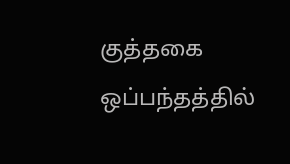குத்தகை ஒப்பந்தத்தில்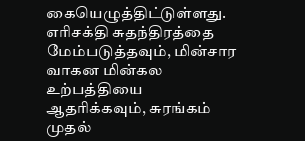கையெழுத்திட்டுள்ளது.
எரிசக்தி சுதந்திரத்தை மேம்படுத்தவும், மின்சார வாகன மின்கல உற்பத்தியை ஆதரிக்கவும், சுரங்கம் முதல்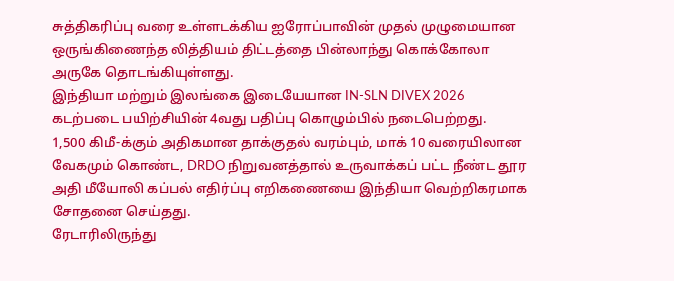சுத்திகரிப்பு வரை உள்ளடக்கிய ஐரோப்பாவின் முதல் முழுமையான ஒருங்கிணைந்த லித்தியம் திட்டத்தை பின்லாந்து கொக்கோலா அருகே தொடங்கியுள்ளது.
இந்தியா மற்றும் இலங்கை இடையேயான IN-SLN DIVEX 2026 கடற்படை பயிற்சியின் 4வது பதிப்பு கொழும்பில் நடைபெற்றது.
1,500 கிமீ-க்கும் அதிகமான தாக்குதல் வரம்பும், மாக் 10 வரையிலான வேகமும் கொண்ட, DRDO நிறுவனத்தால் உருவாக்கப் பட்ட நீண்ட தூர அதி மீயோலி கப்பல் எதிர்ப்பு எறிகணையை இந்தியா வெற்றிகரமாக சோதனை செய்தது.
ரேடாரிலிருந்து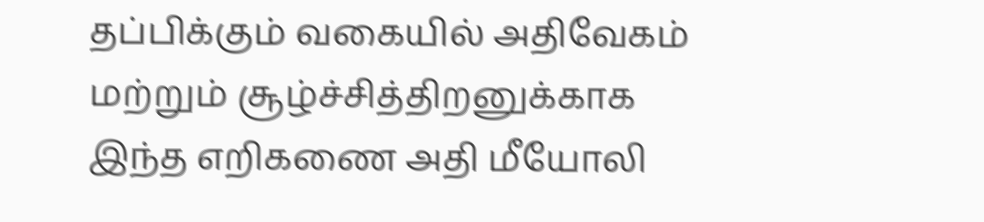தப்பிக்கும் வகையில் அதிவேகம் மற்றும் சூழ்ச்சித்திறனுக்காக இந்த எறிகணை அதி மீயோலி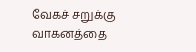வேகச் சறுக்கு வாகனத்தை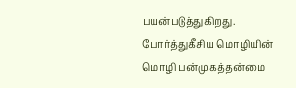பயன்படுத்துகிறது.
போர்த்துகீசிய மொழியின் மொழி பன்முகத்தன்மை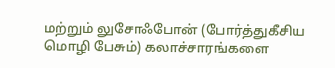மற்றும் லுசோஃபோன் (போர்த்துகீசிய மொழி பேசும்) கலாச்சாரங்களை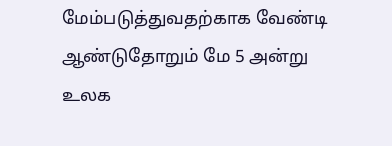மேம்படுத்துவதற்காக வேண்டி ஆண்டுதோறும் மே 5 அன்று உலக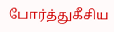போர்த்துகீசிய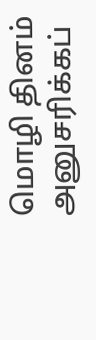மொழி தினம் அனுசரிக்கப்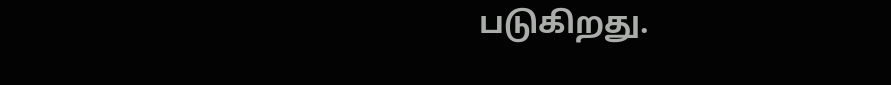படுகிறது.